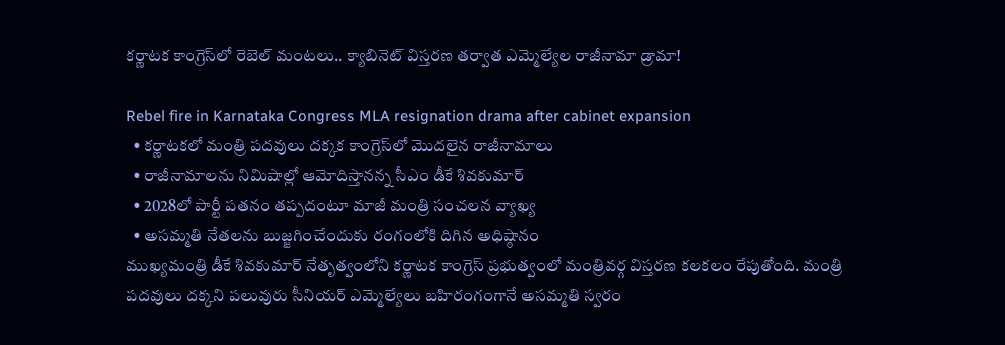కర్ణాటక కాంగ్రెస్‌లో రెబెల్ మంటలు.. క్యాబినెట్ విస్తరణ తర్వాత ఎమ్మెల్యేల రాజీనామా డ్రామా!

Rebel fire in Karnataka Congress MLA resignation drama after cabinet expansion
  • కర్ణాటకలో మంత్రి పదవులు దక్కక కాంగ్రెస్‌లో మొదలైన రాజీనామాలు
  • రాజీనామాలను నిమిషాల్లో ఆమోదిస్తానన్న సీఎం డీకే శివకుమార్
  • 2028లో పార్టీ పతనం తప్పదంటూ మాజీ మంత్రి సంచలన వ్యాఖ్య
  • అసమ్మతి నేతలను బుజ్జగించేందుకు రంగంలోకి దిగిన అధిష్ఠానం
ముఖ్యమంత్రి డీకే శివకుమార్ నేతృత్వంలోని కర్ణాటక కాంగ్రెస్ ప్రభుత్వంలో మంత్రివర్గ విస్తరణ కలకలం రేపుతోంది. మంత్రి పదవులు దక్కని పలువురు సీనియర్ ఎమ్మెల్యేలు బహిరంగంగానే అసమ్మతి స్వరం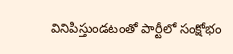వినిపిస్తుండటంతో పార్టీలో సంక్షోభం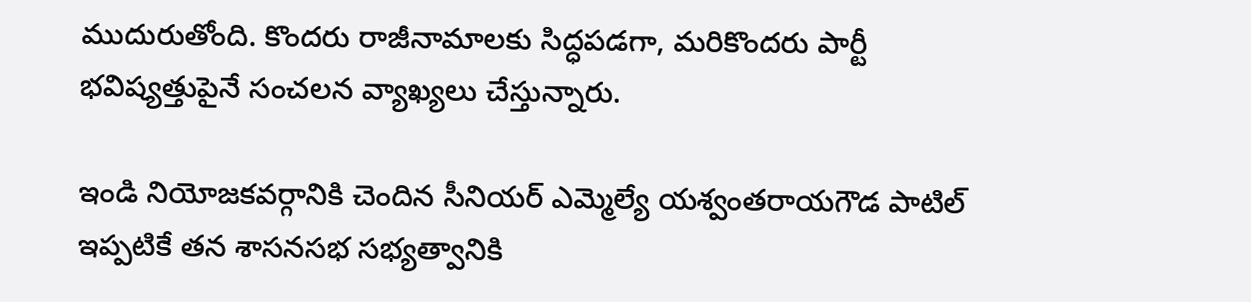ముదురుతోంది. కొందరు రాజీనామాలకు సిద్ధపడగా, మరికొందరు పార్టీ భవిష్యత్తుపైనే సంచలన వ్యాఖ్యలు చేస్తున్నారు.

ఇండి నియోజకవర్గానికి చెందిన సీనియర్ ఎమ్మెల్యే యశ్వంతరాయగౌడ పాటిల్ ఇప్పటికే తన శాసనసభ సభ్యత్వానికి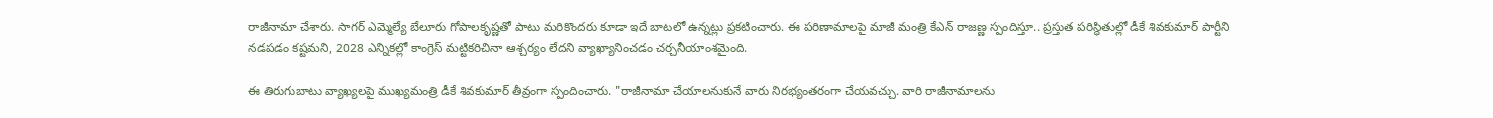రాజీనామా చేశారు. సాగర్ ఎమ్మెల్యే బేలూరు గోపాలకృష్ణతో పాటు మరికొందరు కూడా ఇదే బాటలో ఉన్నట్లు ప్రకటించారు. ఈ పరిణామాలపై మాజీ మంత్రి కేఎన్ రాజణ్ణ స్పందిస్తూ.. ప్రస్తుత పరిస్థితుల్లో డీకే శివకుమార్ పార్టీని నడపడం కష్టమని, 2028 ఎన్నికల్లో కాంగ్రెస్ మట్టికరిచినా ఆశ్చర్యం లేదని వ్యాఖ్యానించడం చర్చనీయాంశమైంది.

ఈ తిరుగుబాటు వ్యాఖ్యలపై ముఖ్యమంత్రి డీకే శివకుమార్ తీవ్రంగా స్పందించారు. "రాజీనామా చేయాలనుకునే వారు నిరభ్యంతరంగా చేయవచ్చు. వారి రాజీనామాలను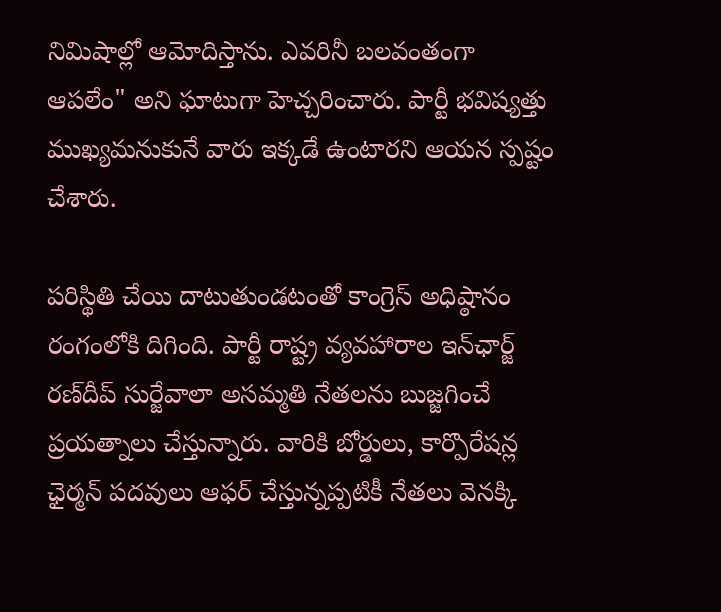నిమిషాల్లో ఆమోదిస్తాను. ఎవరినీ బలవంతంగా ఆపలేం" అని ఘాటుగా హెచ్చరించారు. పార్టీ భవిష్యత్తు ముఖ్యమనుకునే వారు ఇక్కడే ఉంటారని ఆయన స్పష్టం చేశారు.

పరిస్థితి చేయి దాటుతుండటంతో కాంగ్రెస్ అధిష్ఠానం రంగంలోకి దిగింది. పార్టీ రాష్ట్ర వ్యవహారాల ఇన్‌ఛార్జ్ రణ్‌దీప్ సుర్జేవాలా అసమ్మతి నేతలను బుజ్జగించే ప్రయత్నాలు చేస్తున్నారు. వారికి బోర్డులు, కార్పొరేషన్ల ఛైర్మన్ పదవులు ఆఫర్ చేస్తున్నప్పటికీ నేతలు వెనక్కి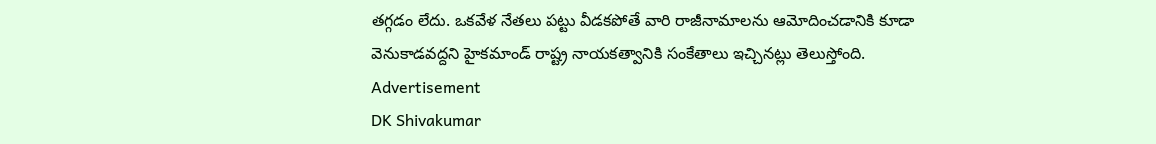తగ్గడం లేదు. ఒకవేళ నేతలు పట్టు వీడకపోతే వారి రాజీనామాలను ఆమోదించడానికి కూడా వెనుకాడవద్దని హైకమాండ్ రాష్ట్ర నాయకత్వానికి సంకేతాలు ఇచ్చినట్లు తెలుస్తోంది.
Advertisement
DK Shivakumar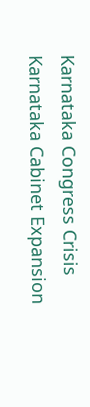Karnataka Congress Crisis
Karnataka Cabinet Expansion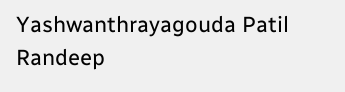Yashwanthrayagouda Patil
Randeep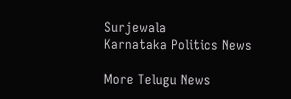Surjewala
Karnataka Politics News

More Telugu News